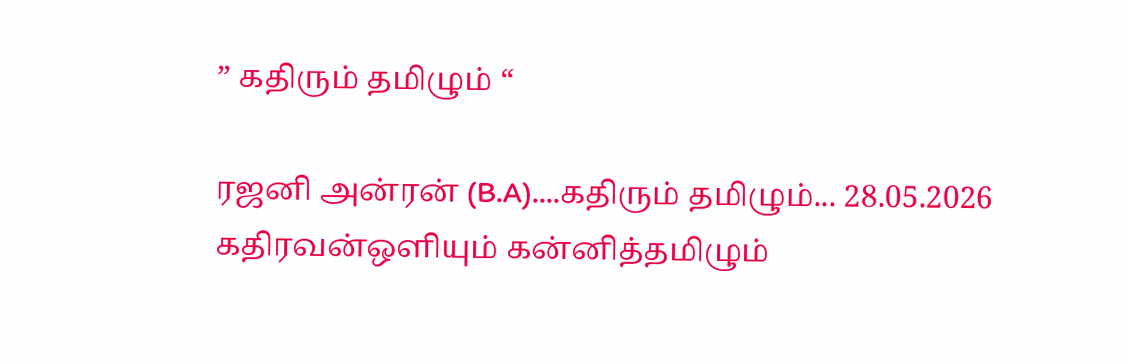” கதிரும் தமிழும் “

ரஜனி அன்ரன் (B.A)....கதிரும் தமிழும்... 28.05.2026 கதிரவன்ஒளியும் கன்னித்தமிழும்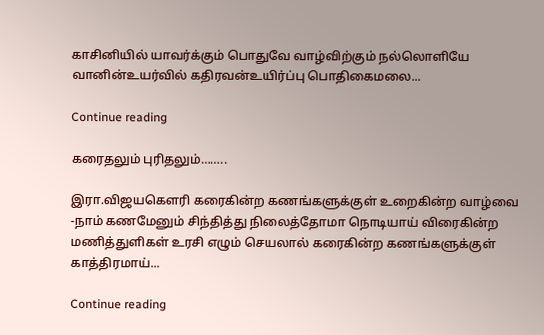காசினியில் யாவர்க்கும் பொதுவே வாழ்விற்கும் நல்லொளியே வானின்உயர்வில் கதிரவன்உயிர்ப்பு பொதிகைமலை...

Continue reading

கரைதலும் புரிதலும்……..

இரா.விஜயகௌரி கரைகின்ற கணங்களுக்குள் உறைகின்ற வாழ்வை -நாம் கணமேனும் சிந்தித்து நிலைத்தோமா நொடியாய் விரைகின்ற மணித்துளிகள் உரசி எழும் செயலால் கரைகின்ற கணங்களுக்குள் காத்திரமாய்...

Continue reading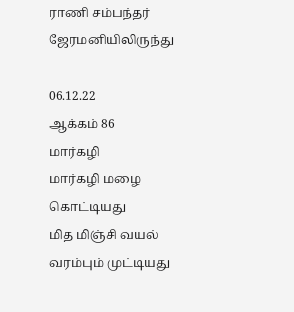ராணி சம்பந்தர் ஜேரமனியிலிருந்து

06.12.22
ஆக்கம் 86
மார்கழி
மார்கழி மழை கொட்டியது
மித மிஞ்சி வயல் வரம்பும் முட்டியது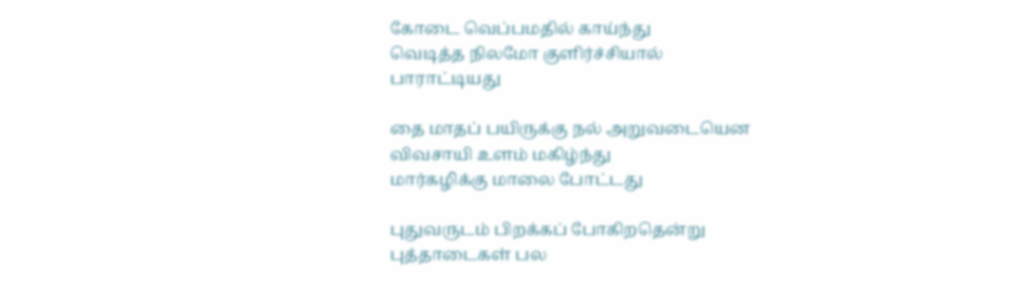கோடை வெப்பமதில் காய்ந்து
வெடித்த நிலமோ குளிர்ச்சியால்
பாராட்டியது

தை மாதப் பயிருக்கு நல் அறுவடையென
விவசாயி உளம் மகிழ்ந்து
மார்கழிக்கு மாலை போட்டது

புதுவருடம் பிறக்கப் போகிறதென்று
புத்தாடைகள் பல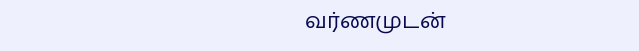வர்ணமுடன்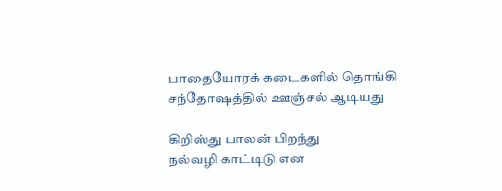பாதையோரக் கடைகளில் தொங்கி
சந்தோஷத்தில் ஊஞ்சல் ஆடியது

கிறிஸ்து பாலன் பிறந்து
நல்வழி காட்டிடு என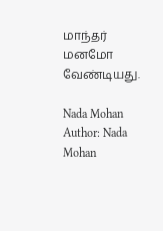மாந்தர் மனமோ வேண்டியது.

Nada Mohan
Author: Nada Mohan